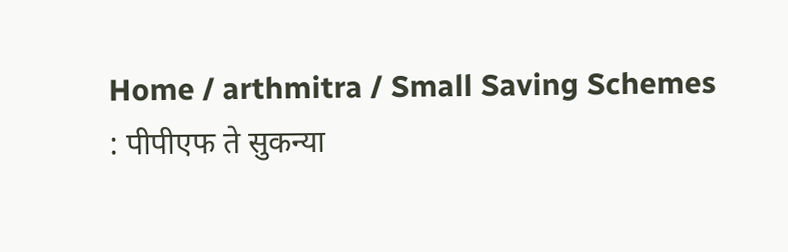Home / arthmitra / Small Saving Schemes : पीपीएफ ते सुकन्या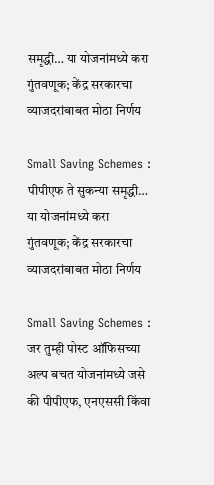समृद्धी… या योजनांमध्ये करा गुंतवणूक; केंद्र सरकारचा व्याजदरांबाबत मोठा निर्णय

Small Saving Schemes : पीपीएफ ते सुकन्या समृद्धी… या योजनांमध्ये करा गुंतवणूक; केंद्र सरकारचा व्याजदरांबाबत मोठा निर्णय

Small Saving Schemes : जर तुम्ही पोस्ट ऑफिसच्या अल्प बचत योजनांमध्ये जसे की पीपीएफ, एनएससी किंवा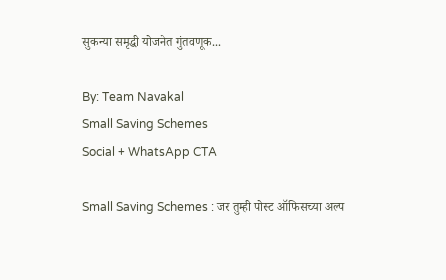सुकन्या समृद्धी योजनेत गुंतवणूक...

By: Team Navakal
Small Saving Schemes
Social + WhatsApp CTA

Small Saving Schemes : जर तुम्ही पोस्ट ऑफिसच्या अल्प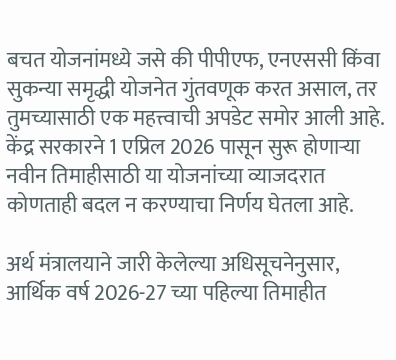बचत योजनांमध्ये जसे की पीपीएफ, एनएससी किंवा सुकन्या समृद्धी योजनेत गुंतवणूक करत असाल, तर तुमच्यासाठी एक महत्त्वाची अपडेट समोर आली आहे. केंद्र सरकारने 1 एप्रिल 2026 पासून सुरू होणाऱ्या नवीन तिमाहीसाठी या योजनांच्या व्याजदरात कोणताही बदल न करण्याचा निर्णय घेतला आहे.

अर्थ मंत्रालयाने जारी केलेल्या अधिसूचनेनुसार, आर्थिक वर्ष 2026-27 च्या पहिल्या तिमाहीत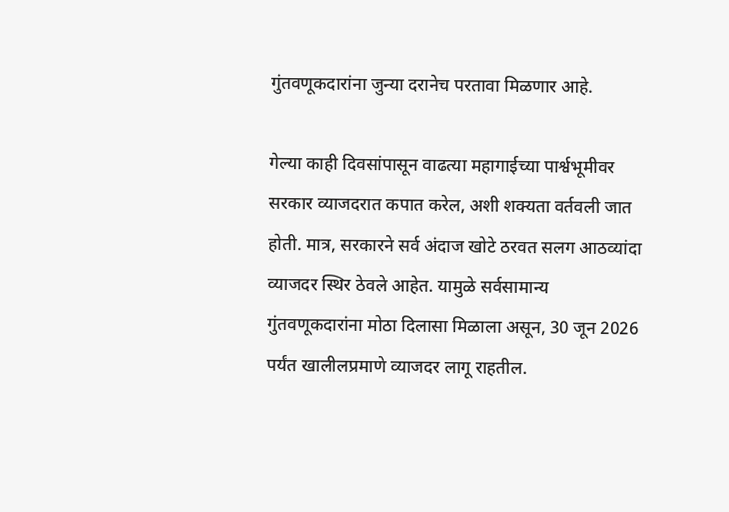गुंतवणूकदारांना जुन्या दरानेच परतावा मिळणार आहे.

गेल्या काही दिवसांपासून वाढत्या महागाईच्या पार्श्वभूमीवर सरकार व्याजदरात कपात करेल, अशी शक्यता वर्तवली जात होती. मात्र, सरकारने सर्व अंदाज खोटे ठरवत सलग आठव्यांदा व्याजदर स्थिर ठेवले आहेत. यामुळे सर्वसामान्य गुंतवणूकदारांना मोठा दिलासा मिळाला असून, 30 जून 2026 पर्यंत खालीलप्रमाणे व्याजदर लागू राहतील.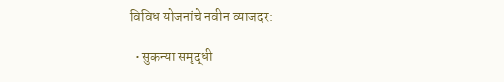विविध योजनांचे नवीन व्याजदर:

  • सुकन्या समृद्धी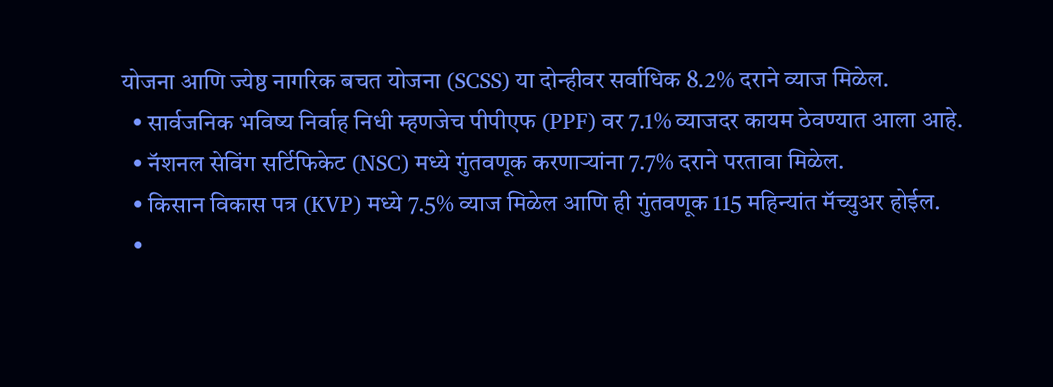योजना आणि ज्येष्ठ नागरिक बचत योजना (SCSS) या दोन्हीवर सर्वाधिक 8.2% दराने व्याज मिळेल.
  • सार्वजनिक भविष्य निर्वाह निधी म्हणजेच पीपीएफ (PPF) वर 7.1% व्याजदर कायम ठेवण्यात आला आहे.
  • नॅशनल सेविंग सर्टिफिकेट (NSC) मध्ये गुंतवणूक करणाऱ्यांना 7.7% दराने परतावा मिळेल.
  • किसान विकास पत्र (KVP) मध्ये 7.5% व्याज मिळेल आणि ही गुंतवणूक 115 महिन्यांत मॅच्युअर होईल.
  •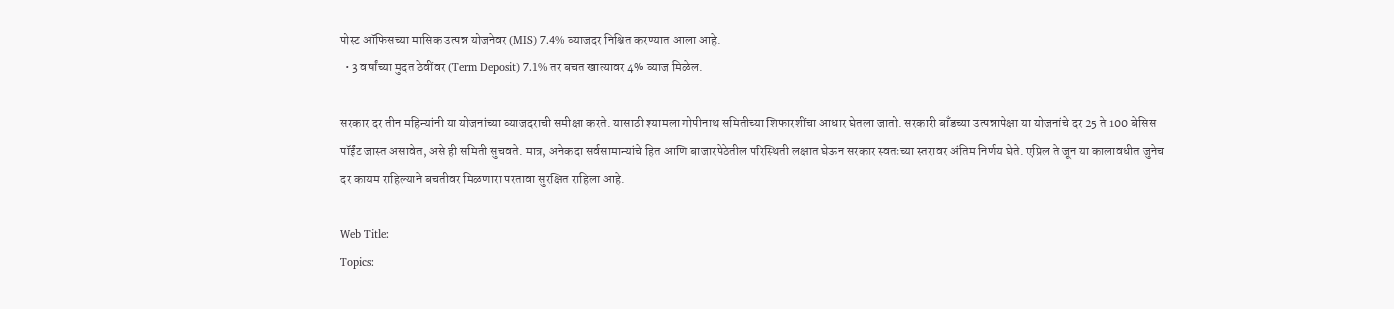पोस्ट ऑफिसच्या मासिक उत्पन्न योजनेवर (MIS) 7.4% व्याजदर निश्चित करण्यात आला आहे.
  • 3 वर्षांच्या मुदत ठेवींवर (Term Deposit) 7.1% तर बचत खात्यावर 4% व्याज मिळेल.

सरकार दर तीन महिन्यांनी या योजनांच्या व्याजदराची समीक्षा करते. यासाठी श्यामला गोपीनाथ समितीच्या शिफारशींचा आधार घेतला जातो. सरकारी बाँडच्या उत्पन्नापेक्षा या योजनांचे दर 25 ते 100 बेसिस पॉईंट जास्त असावेत, असे ही समिती सुचवते. मात्र, अनेकदा सर्वसामान्यांचे हित आणि बाजारपेठेतील परिस्थिती लक्षात घेऊन सरकार स्वतःच्या स्तरावर अंतिम निर्णय घेते. एप्रिल ते जून या कालावधीत जुनेच दर कायम राहिल्याने बचतीवर मिळणारा परतावा सुरक्षित राहिला आहे.

Web Title:
Topics: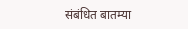संबंधित बातम्या